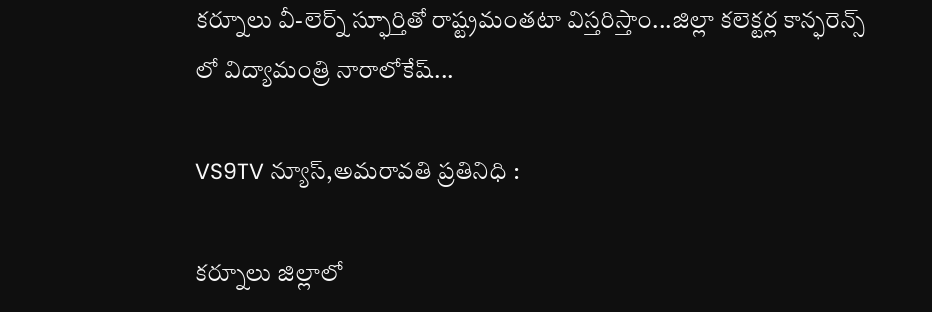కర్నూలు వీ-లెర్న్ స్ఫూర్తితో రాష్ట్రమంతటా విస్తరిస్తాం...జిల్లా కలెక్టర్ల కాన్ఫరెన్స్ లో విద్యామంత్రి నారాలోకేష్...

VS9TV న్యూస్,అమరావతి ప్రతినిధి :

కర్నూలు జిల్లాలో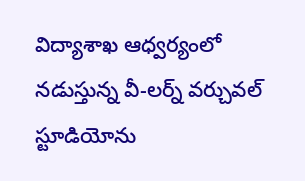విద్యాశాఖ ఆధ్వర్యంలో నడుస్తున్న వీ-లర్న్ వర్చువల్ స్టూడియోను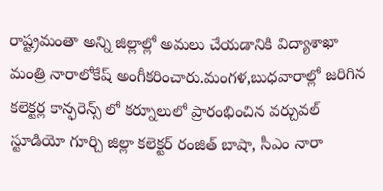రాష్ట్రమంతా అన్ని జిల్లాల్లో అమలు చేయడానికి విద్యాశాఖా మంత్రి నారాలోకేష్ అంగీకరించారు.మంగళ,బుధవారాల్లో జరిగిన కలెక్టర్ల కాన్ఫరెన్స్ లో కర్నూలులో ప్రారంభించిన వర్చువల్ స్టూడియో గూర్చి జిల్లా కలెక్టర్ రంజిత్ బాషా, సీఎం నారా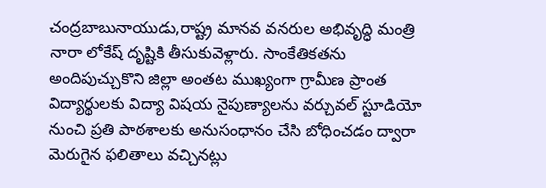చంద్రబాబునాయుడు,రాష్ట్ర మానవ వనరుల అభివృద్ధి మంత్రి నారా లోకేష్ దృష్టికి తీసుకువెళ్లారు. సాంకేతికతను అందిపుచ్చుకొని జిల్లా అంతట ముఖ్యంగా గ్రామీణ ప్రాంత విద్యార్థులకు విద్యా విషయ నైపుణ్యాలను వర్చువల్ స్టూడియో నుంచి ప్రతి పాఠశాలకు అనుసంధానం చేసి బోధించడం ద్వారా మెరుగైన ఫలితాలు వచ్చినట్లు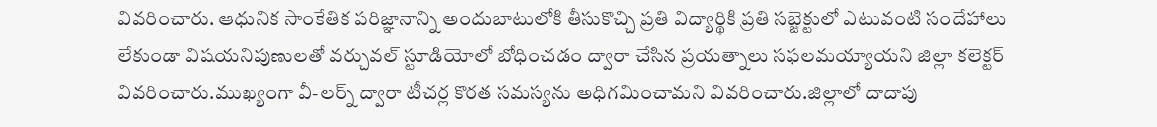వివరించారు. ఆధునిక సాంకేతిక పరిజ్ఞానాన్ని అందుబాటులోకి తీసుకొచ్చి ప్రతి విద్యార్థికి ప్రతి సబ్జెక్టులో ఎటువంటి సందేహాలు లేకుండా విషయనిపుణులతో వర్చువల్ స్టూడియోలో బోధించడం ద్వారా చేసిన ప్రయత్నాలు సఫలమయ్యాయని జిల్లా కలెక్టర్ వివరించారు.ముఖ్యంగా వీ-లర్న్ ద్వారా టీచర్ల కొరత సమస్యను అధిగమించామని వివరించారు.జిల్లాలో దాదాపు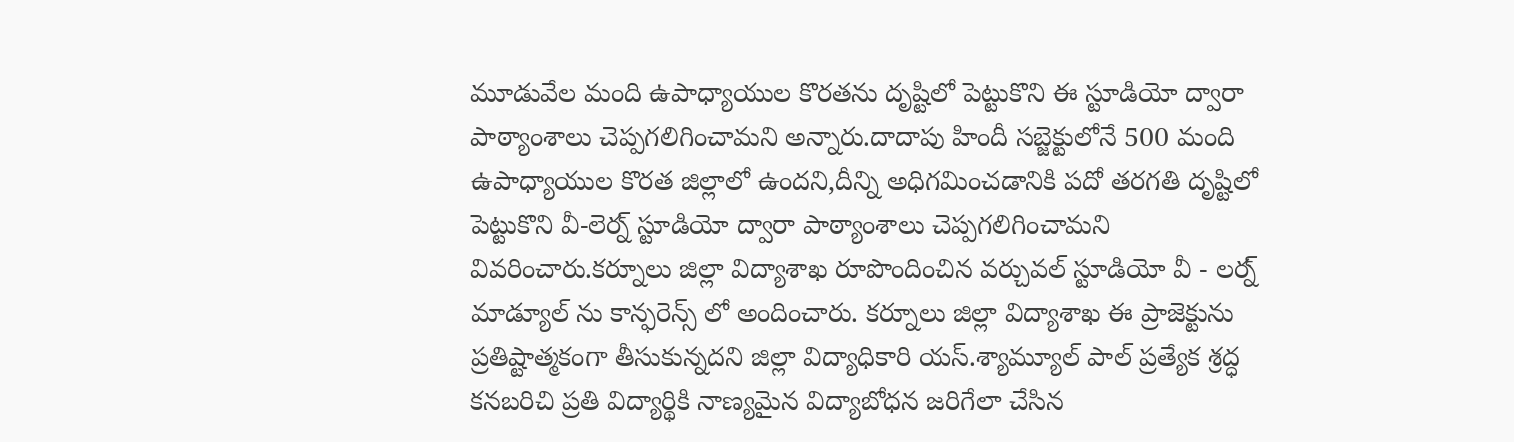మూడువేల మంది ఉపాధ్యాయుల కొరతను దృష్టిలో పెట్టుకొని ఈ స్టూడియో ద్వారా పాఠ్యాంశాలు చెప్పగలిగించామని అన్నారు.దాదాపు హిందీ సబ్జెక్టులోనే 500 మంది ఉపాధ్యాయుల కొరత జిల్లాలో ఉందని,దీన్ని అధిగమించడానికి పదో తరగతి దృష్టిలో పెట్టుకొని వీ-లెర్న్ స్టూడియో ద్వారా పాఠ్యాంశాలు చెప్పగలిగించామని వివరించారు.కర్నూలు జిల్లా విద్యాశాఖ రూపొందించిన వర్చువల్ స్టూడియో వీ - లర్న్ మాడ్యూల్ ను కాన్ఫరెన్స్ లో అందించారు. కర్నూలు జిల్లా విద్యాశాఖ ఈ ప్రాజెక్టును ప్రతిష్టాత్మకంగా తీసుకున్నదని జిల్లా విద్యాధికారి యస్.శ్యామ్యూల్ పాల్ ప్రత్యేక శ్రద్ధ కనబరిచి ప్రతి విద్యార్థికి నాణ్యమైన విద్యాబోధన జరిగేలా చేసిన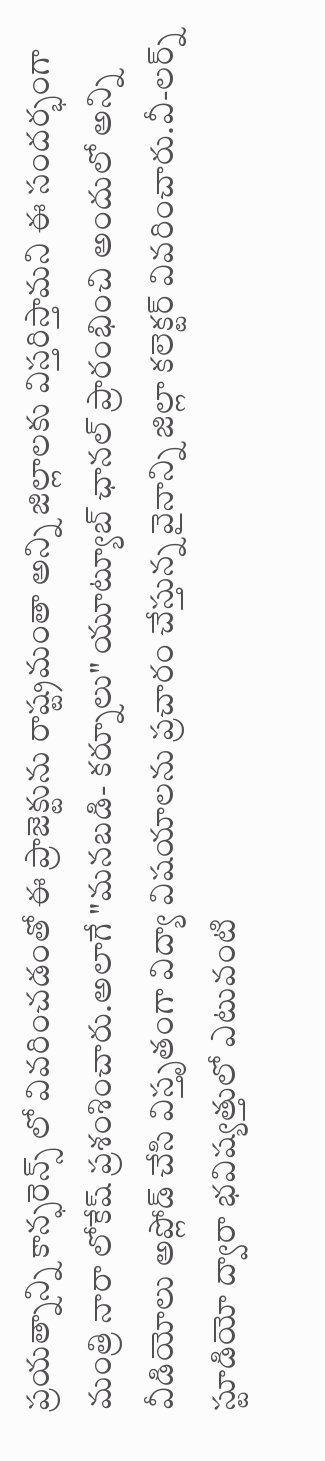ప్రయత్నాన్ని కాన్ఫరెన్స్ లో వివరించడంతో ఈ ప్రాజెక్టును రాష్ట్రమంతా అన్ని జిల్లాలకు విస్తరిస్తామని ఈ సందర్భంగా మంత్రి నారా లోకేష్ ప్రశంశించారు.అలాగే "మనబడి- కర్నూలు" యూట్యూబ్ ఛానల్ ప్రారంభించి అందులో అన్ని వీడియోలు అప్లోడ్ చేసి విస్తృతంగా విద్యా విషయాలను ప్రచారం చేస్తున్న వైనాన్ని జిల్లా కలెక్టర్ వివరించారు.వీ-లర్న్ స్టూడియో ద్వారా భవిష్యత్తులో ఎటువంటి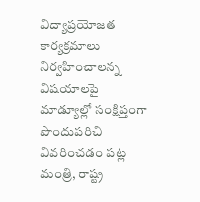విద్యాప్రయోజత కార్యక్రమాలు నిర్వహించాలన్న విషయాలపై మాడ్యూల్లో సంక్షిప్తంగా పొందుపరిచి వివరించడం పట్ల మంత్రి, రాష్ట్ర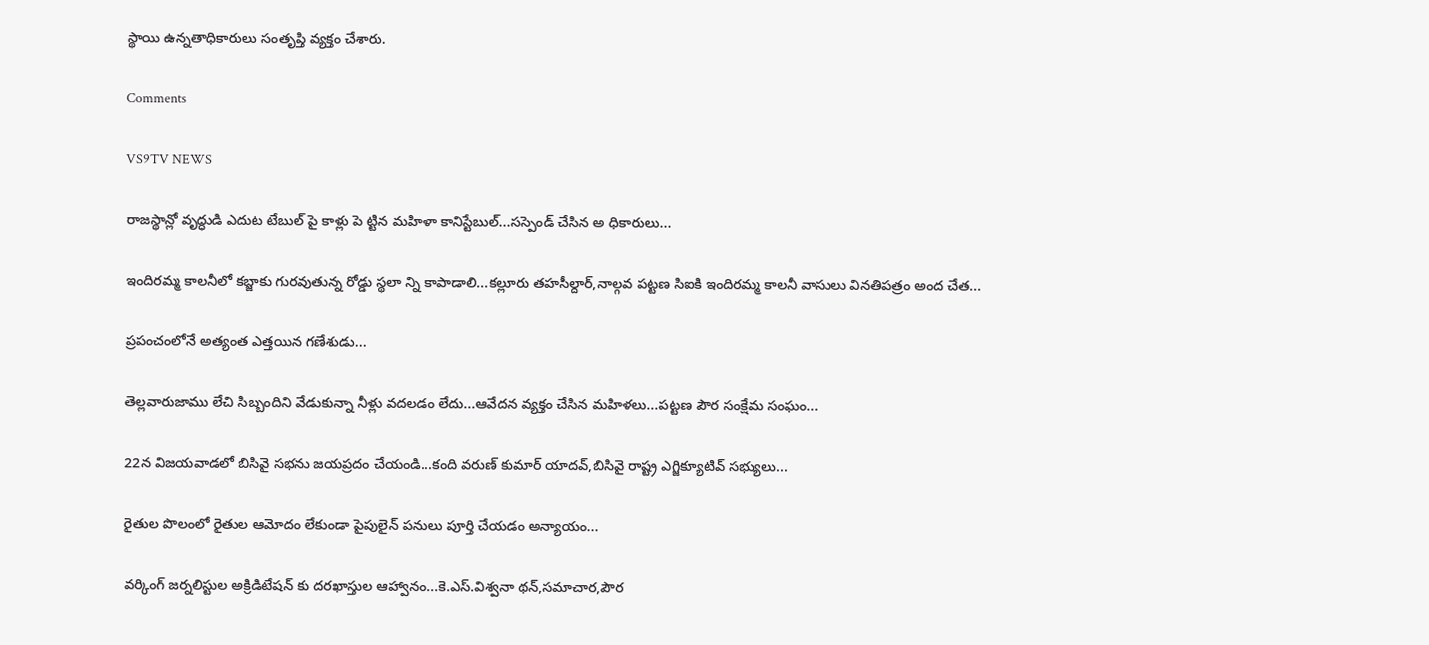స్థాయి ఉన్నతాధికారులు సంతృప్తి వ్యక్తం చేశారు.

Comments

VS9TV NEWS

రాజస్థాన్లో వృద్ధుడి ఎదుట టేబుల్ పై కాళ్లు పె ట్టిన మహిళా కానిస్టేబుల్...సస్పెండ్ చేసిన అ ధికారులు...

ఇందిరమ్మ కాలనీలో కబ్జాకు గురవుతున్న రోడ్డు స్థలా న్ని కాపాడాలి...కల్లూరు తహసీల్దార్,నాల్గవ పట్టణ సిఐకి ఇందిరమ్మ కాలనీ వాసులు వినతిపత్రం అంద చేత...

ప్రపంచంలోనే అత్యంత ఎత్తయిన గణేశుడు...

తెల్లవారుజాము లేచి సిబ్బందిని వేడుకున్నా నీళ్లు వదలడం లేదు...ఆవేదన వ్యక్తం చేసిన మహిళలు...పట్టణ పౌర సంక్షేమ సంఘం...

22న విజయవాడలో బిసివై సభను జయప్రదం చేయండి...కంది వరుణ్ కుమార్ యాదవ్,బిసివై రాష్ట్ర ఎగ్జిక్యూటివ్ సభ్యులు...

రైతుల పొలంలో రైతుల ఆమోదం లేకుండా పైపులైన్ పనులు పూర్తి చేయడం అన్యాయం...

వర్కింగ్ జర్నలిస్టుల అక్రిడిటేషన్ కు దరఖాస్తుల ఆహ్వానం...కె.ఎస్.విశ్వనా థన్,సమాచార,పౌర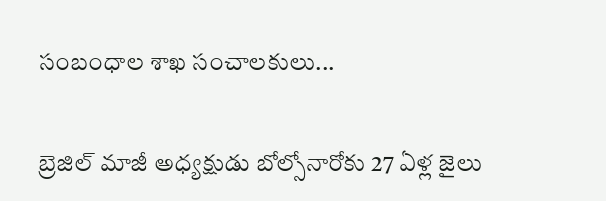సంబంధాల శాఖ సంచాలకులు...

బ్రెజిల్ మాజీ అధ్యక్షుడు బోల్సోనారోకు 27 ఏళ్ల జైలు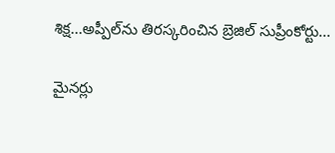శిక్ష...అప్పీల్‌ను తిరస్కరించిన బ్రెజిల్ సుప్రీంకోర్టు...

మైనర్లు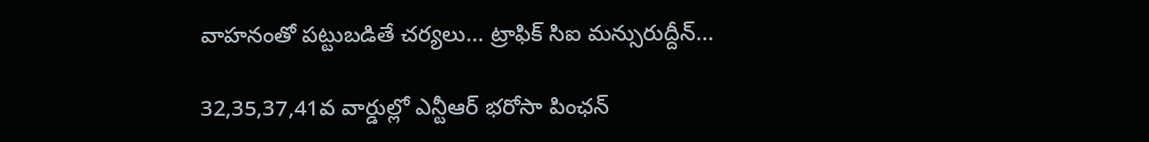వాహనంతో పట్టుబడితే చర్యలు... ట్రాఫిక్ సిఐ మన్సురుద్దీన్...

32,35,37,41వ వార్డుల్లో ఎన్టీఆర్ భరోసా పింఛన్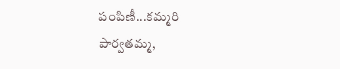పంపిణీ...కమ్మరి పార్వతమ్మ,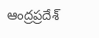ఆంద్రప్రదేశ్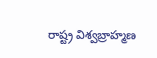రాష్ట్ర విశ్వబ్రాహ్మణ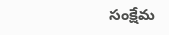సంక్షేమ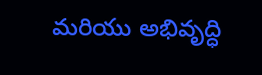మరియు అభివృద్ధి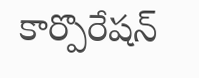కార్పొరేషన్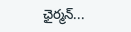ఛైర్మన్...